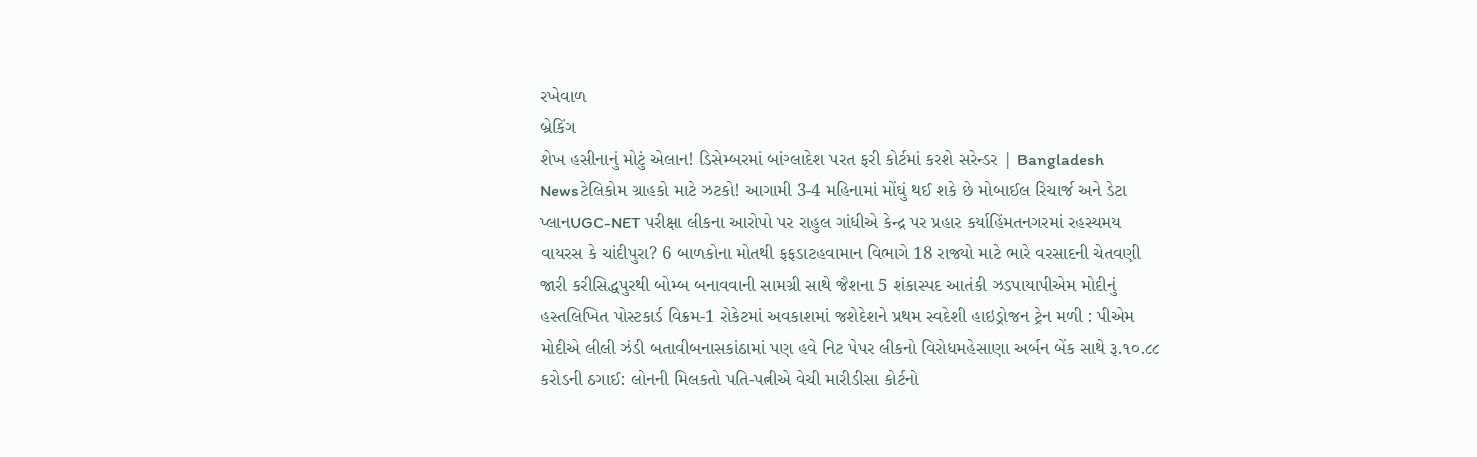રખેવાળ
બ્રેકિંગ
શેખ હસીનાનું મોટું એલાન! ડિસેમ્બરમાં બાંગ્લાદેશ પરત ફરી કોર્ટમાં કરશે સરેન્ડર | Bangladesh Newsટેલિકોમ ગ્રાહકો માટે ઝટકો! આગામી 3-4 મહિનામાં મોંઘું થઈ શકે છે મોબાઈલ રિચાર્જ અને ડેટા પ્લાનUGC-NET પરીક્ષા લીકના આરોપો પર રાહુલ ગાંધીએ કેન્દ્ર પર પ્રહાર કર્યાહિંમતનગરમાં રહસ્યમય વાયરસ કે ચાંદીપુરા? 6 બાળકોના મોતથી ફફડાટહવામાન વિભાગે 18 રાજ્યો માટે ભારે વરસાદની ચેતવણી જારી કરીસિદ્ધપુરથી બોમ્બ બનાવવાની સામગ્રી સાથે જૈશના 5 શંકાસ્પદ આતંકી ઝડપાયાપીએમ મોદીનું હસ્તલિખિત પોસ્ટકાર્ડ વિક્રમ-1 રોકેટમાં અવકાશમાં જશેદેશને પ્રથમ સ્વદેશી હાઇડ્રોજન ટ્રેન મળી : પીએમ મોદીએ લીલી ઝંડી બતાવીબનાસકાંઠામાં પણ હવે નિટ પેપર લીકનો વિરોધમહેસાણા અર્બન બેંક સાથે રૂ.૧૦.૮૮ કરોડની ઠગાઈ: લોનની મિલકતો પતિ-પત્નીએ વેચી મારીડીસા કોર્ટનો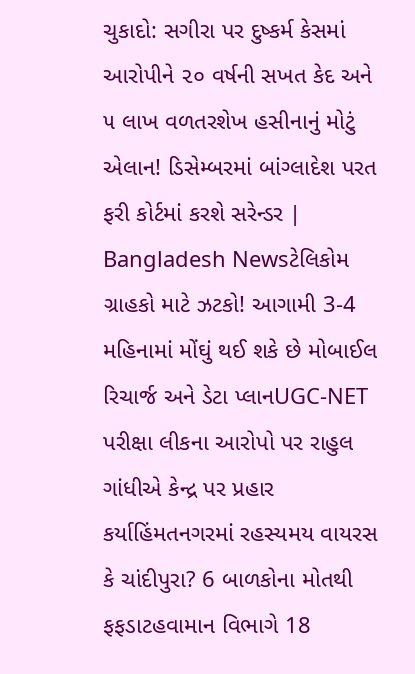ચુકાદો: સગીરા પર દુષ્કર્મ કેસમાં આરોપીને ૨૦ વર્ષની સખત કેદ અને ૫ લાખ વળતરશેખ હસીનાનું મોટું એલાન! ડિસેમ્બરમાં બાંગ્લાદેશ પરત ફરી કોર્ટમાં કરશે સરેન્ડર | Bangladesh Newsટેલિકોમ ગ્રાહકો માટે ઝટકો! આગામી 3-4 મહિનામાં મોંઘું થઈ શકે છે મોબાઈલ રિચાર્જ અને ડેટા પ્લાનUGC-NET પરીક્ષા લીકના આરોપો પર રાહુલ ગાંધીએ કેન્દ્ર પર પ્રહાર કર્યાહિંમતનગરમાં રહસ્યમય વાયરસ કે ચાંદીપુરા? 6 બાળકોના મોતથી ફફડાટહવામાન વિભાગે 18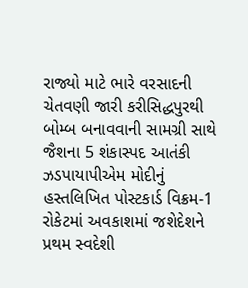રાજ્યો માટે ભારે વરસાદની ચેતવણી જારી કરીસિદ્ધપુરથી બોમ્બ બનાવવાની સામગ્રી સાથે જૈશના 5 શંકાસ્પદ આતંકી ઝડપાયાપીએમ મોદીનું હસ્તલિખિત પોસ્ટકાર્ડ વિક્રમ-1 રોકેટમાં અવકાશમાં જશેદેશને પ્રથમ સ્વદેશી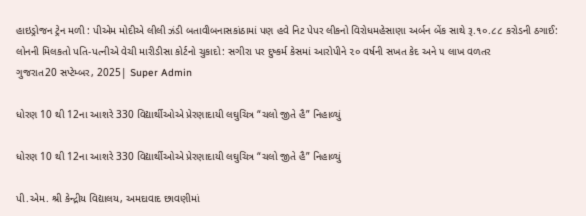હાઇડ્રોજન ટ્રેન મળી : પીએમ મોદીએ લીલી ઝંડી બતાવીબનાસકાંઠામાં પણ હવે નિટ પેપર લીકનો વિરોધમહેસાણા અર્બન બેંક સાથે રૂ.૧૦.૮૮ કરોડની ઠગાઈ: લોનની મિલકતો પતિ-પત્નીએ વેચી મારીડીસા કોર્ટનો ચુકાદો: સગીરા પર દુષ્કર્મ કેસમાં આરોપીને ૨૦ વર્ષની સખત કેદ અને ૫ લાખ વળતર
ગુજરાત20 સપ્ટેમ્બર, 2025| Super Admin

ધોરણ 10 થી 12ના આશરે 330 વિદ્યાર્થીઓએ પ્રેરણાદાયી લઘુચિત્ર “ચલો જીતે હૈ” નિહાળ્યું

ધોરણ 10 થી 12ના આશરે 330 વિદ્યાર્થીઓએ પ્રેરણાદાયી લઘુચિત્ર “ચલો જીતે હૈ” નિહાળ્યું

પી.એમ. શ્રી કેન્દ્રીય વિદ્યાલય, અમદાવાદ છાવણીમાં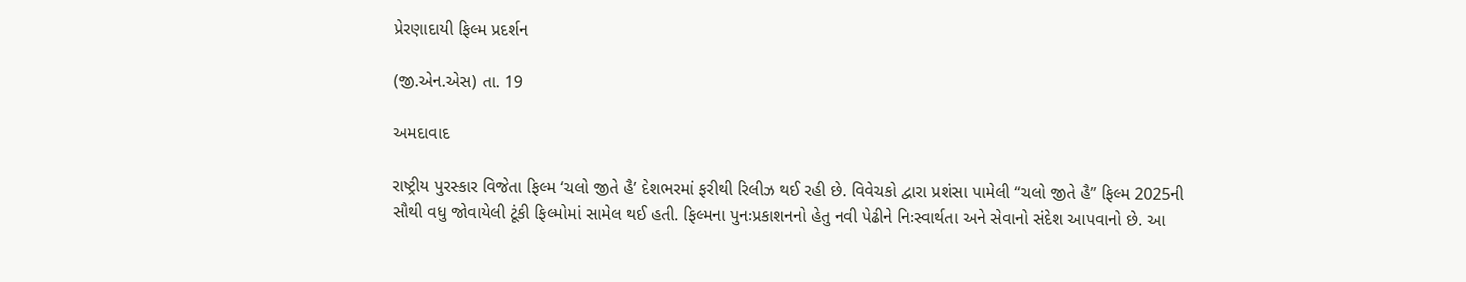પ્રેરણાદાયી ફિલ્મ પ્રદર્શન

(જી.એન.એસ) તા. 19

અમદાવાદ

રાષ્ટ્રીય પુરસ્કાર વિજેતા ફિલ્મ ‘ચલો જીતે હૈ’ દેશભરમાં ફરીથી રિલીઝ થઈ રહી છે. વિવેચકો દ્વારા પ્રશંસા પામેલી “ચલો જીતે હૈ” ફિલ્મ 2025ની સૌથી વધુ જોવાયેલી ટૂંકી ફિલ્મોમાં સામેલ થઈ હતી. ફિલ્મના પુનઃપ્રકાશનનો હેતુ નવી પેઢીને નિઃસ્વાર્થતા અને સેવાનો સંદેશ આપવાનો છે. આ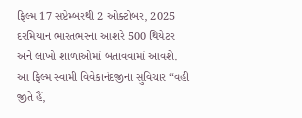ફિલ્મ 17 સપ્ટેમ્બરથી 2 ઓક્ટોબર, 2025 દરમિયાન ભારતભરના આશરે 500 થિયેટર અને લાખો શાળાઓમાં બતાવવામાં આવશે. આ ફિલ્મ સ્વામી વિવેકાનંદજીના સુવિચાર “વહી જીતે હૈં,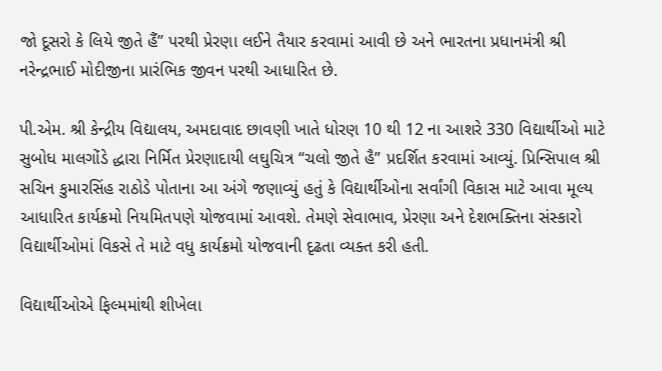જો દૂસરો કે લિયે જીતે હૈં” પરથી પ્રેરણા લઈને તૈયાર કરવામાં આવી છે અને ભારતના પ્રધાનમંત્રી શ્રી નરેન્દ્રભાઈ મોદીજીના પ્રારંભિક જીવન પરથી આધારિત છે.

પી.એમ. શ્રી કેન્દ્રીય વિદ્યાલય, અમદાવાદ છાવણી ખાતે ધોરણ 10 થી 12 ના આશરે 330 વિદ્યાર્થીઓ માટે સુબોધ માલગોંડે દ્ધારા નિર્મિત પ્રેરણાદાયી લઘુચિત્ર “ચલો જીતે હૈ” પ્રદર્શિત કરવામાં આવ્યું. પ્રિન્સિપાલ શ્રી સચિન કુમારસિંહ રાઠોડે પોતાના આ અંગે જણાવ્યું હતું કે વિદ્યાર્થીઓના સર્વાંગી વિકાસ માટે આવા મૂલ્ય આધારિત કાર્યક્રમો નિયમિતપણે યોજવામાં આવશે. તેમણે સેવાભાવ, પ્રેરણા અને દેશભક્તિના સંસ્કારો વિદ્યાર્થીઓમાં વિકસે તે માટે વધુ કાર્યક્રમો યોજવાની દૃઢતા વ્યક્ત કરી હતી.

વિદ્યાર્થીઓએ ફિલ્મમાંથી શીખેલા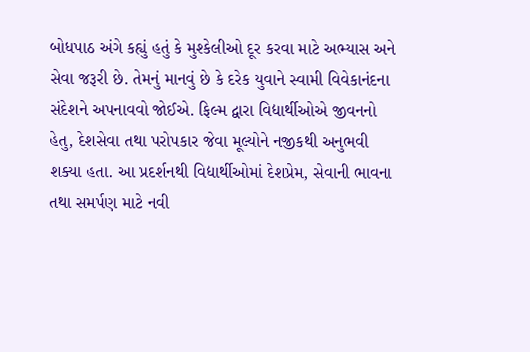બોધપાઠ અંગે કહ્યું હતું કે મુશ્કેલીઓ દૂર કરવા માટે અભ્યાસ અને સેવા જરૂરી છે. તેમનું માનવું છે કે દરેક યુવાને સ્વામી વિવેકાનંદના સંદેશને અપનાવવો જોઈએ. ફિલ્મ દ્વારા વિદ્યાર્થીઓએ જીવનનો હેતુ, દેશસેવા તથા પરોપકાર જેવા મૂલ્યોને નજીકથી અનુભવી શક્યા હતા. આ પ્રદર્શનથી વિદ્યાર્થીઓમાં દેશપ્રેમ, સેવાની ભાવના તથા સમર્પણ માટે નવી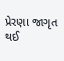પ્રેરણા જાગૃત થઈ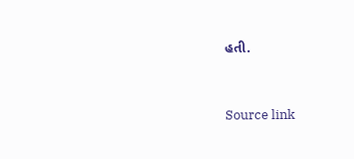હતી.



Source link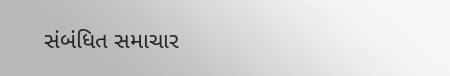સંબંધિત સમાચાર